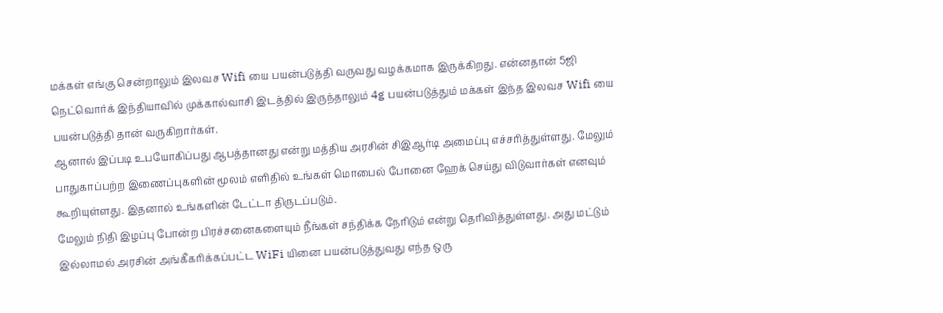மக்கள் எங்கு சென்றாலும் இலவச Wifi யை பயன்படுத்தி வருவது வழக்கமாக இருக்கிறது. என்னதான் 5ஜி நெட்வொர்க் இந்தியாவில் முக்கால்வாசி இடத்தில் இருந்தாலும் 4g பயன்படுத்தும் மக்கள் இந்த இலவச Wifi யை பயன்படுத்தி தான் வருகிறார்கள்.
ஆனால் இப்படி உபயோகிப்பது ஆபத்தானது என்று மத்திய அரசின் சிஇஆர்டி அமைப்பு எச்சரித்துள்ளது. மேலும் பாதுகாப்பற்ற இணைப்புகளின் மூலம் எளிதில் உங்கள் மொபைல் போனை ஹேக் செய்து விடுவார்கள் எனவும் கூறியுள்ளது. இதனால் உங்களின் டேட்டா திருடப்படும்.
மேலும் நிதி இழப்பு போன்ற பிரச்சனைகளையும் நீங்கள் சந்திக்க நேரிடும் என்று தெரிவித்துள்ளது. அது மட்டும் இல்லாமல் அரசின் அங்கீகரிக்கப்பட்ட WiFi யினை பயன்படுத்துவது எந்த ஒரு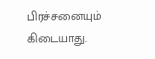பிரச்சனையும் கிடையாது.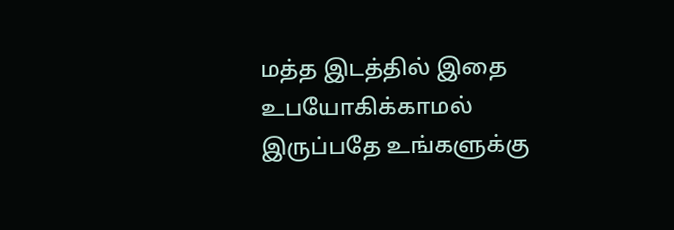மத்த இடத்தில் இதை உபயோகிக்காமல் இருப்பதே உங்களுக்கு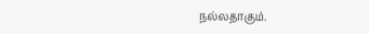நல்லதாகும்.